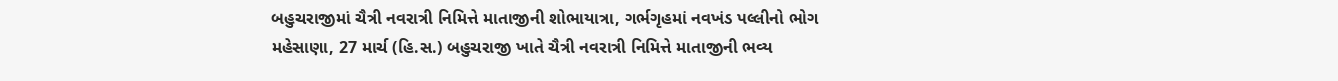બહુચરાજીમાં ચૈત્રી નવરાત્રી નિમિત્તે માતાજીની શોભાયાત્રા, ગર્ભગૃહમાં નવખંડ પલ્લીનો ભોગ
મહેસાણા, 27 માર્ચ (હિ.સ.) બહુચરાજી ખાતે ચૈત્રી નવરાત્રી નિમિત્તે માતાજીની ભવ્ય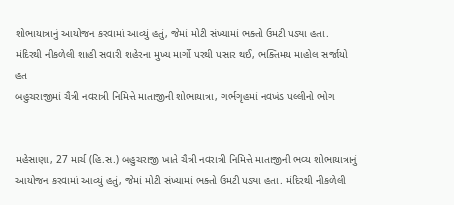શોભાયાત્રાનું આયોજન કરવામાં આવ્યું હતું, જેમાં મોટી સંખ્યામાં ભક્તો ઉમટી પડ્યા હતા. મંદિરથી નીકળેલી શાહી સવારી શહેરના મુખ્ય માર્ગો પરથી પસાર થઈ, ભક્તિમય માહોલ સર્જાયો હત
બહુચરાજીમાં ચૈત્રી નવરાત્રી નિમિત્તે માતાજીની શોભાયાત્રા, ગર્ભગૃહમાં નવખંડ પલ્લીનો ભોગ


મહેસાણા, 27 માર્ચ (હિ.સ.) બહુચરાજી ખાતે ચૈત્રી નવરાત્રી નિમિત્તે માતાજીની ભવ્ય શોભાયાત્રાનું આયોજન કરવામાં આવ્યું હતું, જેમાં મોટી સંખ્યામાં ભક્તો ઉમટી પડ્યા હતા. મંદિરથી નીકળેલી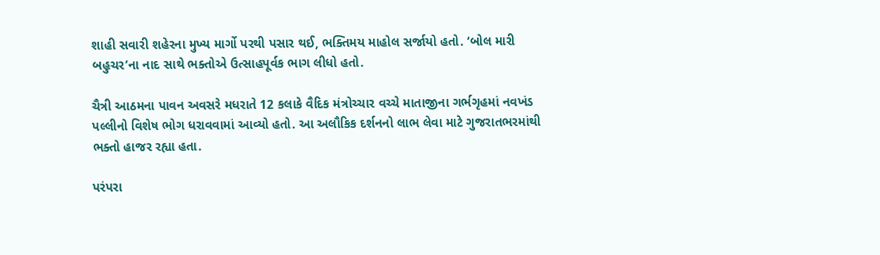શાહી સવારી શહેરના મુખ્ય માર્ગો પરથી પસાર થઈ, ભક્તિમય માહોલ સર્જાયો હતો. ‘બોલ મારી બહુચર’ના નાદ સાથે ભક્તોએ ઉત્સાહપૂર્વક ભાગ લીધો હતો.

ચૈત્રી આઠમના પાવન અવસરે મધરાતે 12 કલાકે વૈદિક મંત્રોચ્ચાર વચ્ચે માતાજીના ગર્ભગૃહમાં નવખંડ પલ્લીનો વિશેષ ભોગ ધરાવવામાં આવ્યો હતો. આ અલૌકિક દર્શનનો લાભ લેવા માટે ગુજરાતભરમાંથી ભક્તો હાજર રહ્યા હતા.

પરંપરા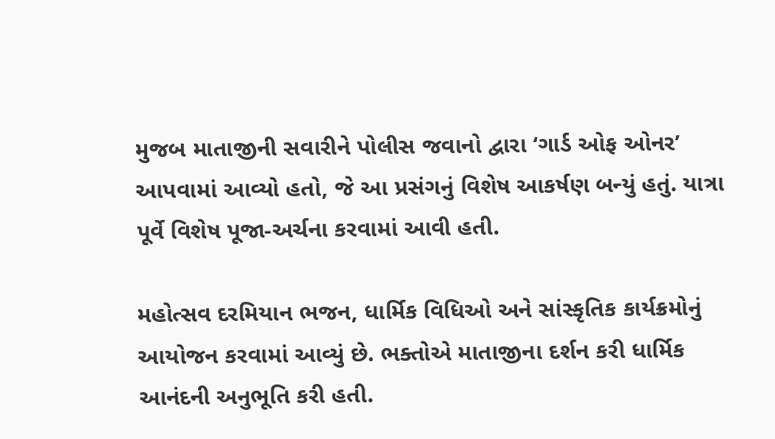મુજબ માતાજીની સવારીને પોલીસ જવાનો દ્વારા ‘ગાર્ડ ઓફ ઓનર’ આપવામાં આવ્યો હતો, જે આ પ્રસંગનું વિશેષ આકર્ષણ બન્યું હતું. યાત્રા પૂર્વે વિશેષ પૂજા-અર્ચના કરવામાં આવી હતી.

મહોત્સવ દરમિયાન ભજન, ધાર્મિક વિધિઓ અને સાંસ્કૃતિક કાર્યક્રમોનું આયોજન કરવામાં આવ્યું છે. ભક્તોએ માતાજીના દર્શન કરી ધાર્મિક આનંદની અનુભૂતિ કરી હતી.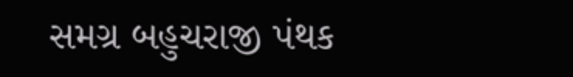સમગ્ર બહુચરાજી પંથક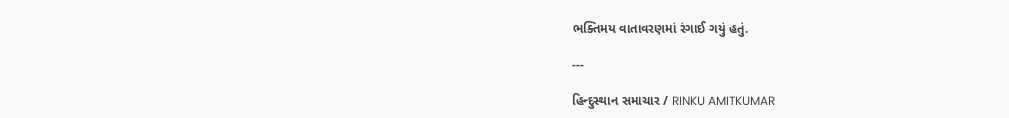ભક્તિમય વાતાવરણમાં રંગાઈ ગયું હતું.

---

હિન્દુસ્થાન સમાચાર / RINKU AMITKUMAR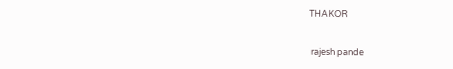THAKOR


 rajesh pande